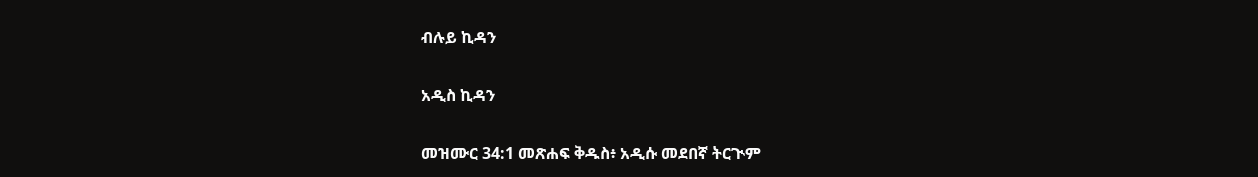ብሉይ ኪዳን

አዲስ ኪዳን

መዝሙር 34:1 መጽሐፍ ቅዱስ፥ አዲሱ መደበኛ ትርጒም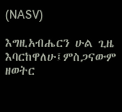(NASV)

እግዚአብሔርን ሁል ጊዜ እባርከዋለሁ፤ምስጋናውም ዘወትር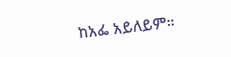ከአፌ አይለይም።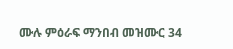ሙሉ ምዕራፍ ማንበብ መዝሙር 34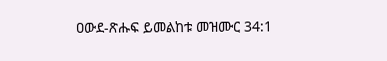ዐውደ-ጽሑፍ ይመልከቱ መዝሙር 34:1